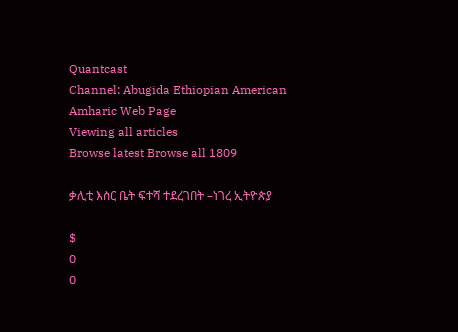Quantcast
Channel: Abugida Ethiopian American Amharic Web Page
Viewing all articles
Browse latest Browse all 1809

ቃሊቲ እስር ቤት ፍተሻ ተደረገበት –ነገረ ኢትዮጵያ

$
0
0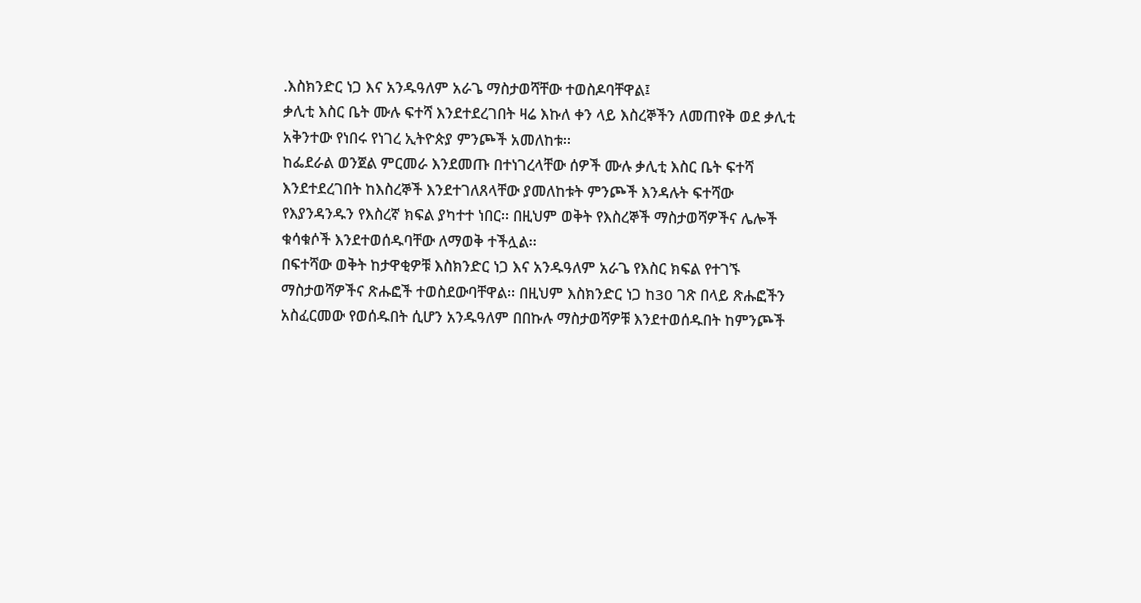.እስክንድር ነጋ እና አንዱዓለም አራጌ ማስታወሻቸው ተወስዶባቸዋል፤
ቃሊቲ እስር ቤት ሙሉ ፍተሻ እንደተደረገበት ዛሬ እኩለ ቀን ላይ እስረኞችን ለመጠየቅ ወደ ቃሊቲ አቅንተው የነበሩ የነገረ ኢትዮጵያ ምንጮች አመለከቱ፡፡
ከፌደራል ወንጀል ምርመራ እንደመጡ በተነገረላቸው ሰዎች ሙሉ ቃሊቲ እስር ቤት ፍተሻ እንደተደረገበት ከእስረኞች እንደተገለጸላቸው ያመለከቱት ምንጮች እንዳሉት ፍተሻው የእያንዳንዱን የእስረኛ ክፍል ያካተተ ነበር፡፡ በዚህም ወቅት የእስረኞች ማስታወሻዎችና ሌሎች ቁሳቁሶች እንደተወሰዱባቸው ለማወቅ ተችሏል፡፡
በፍተሻው ወቅት ከታዋቂዎቹ እስክንድር ነጋ እና አንዱዓለም አራጌ የእስር ክፍል የተገኙ ማስታወሻዎችና ጽሑፎች ተወስደውባቸዋል፡፡ በዚህም እስክንድር ነጋ ከ30 ገጽ በላይ ጽሑፎችን አስፈርመው የወሰዱበት ሲሆን አንዱዓለም በበኩሉ ማስታወሻዎቹ እንደተወሰዱበት ከምንጮች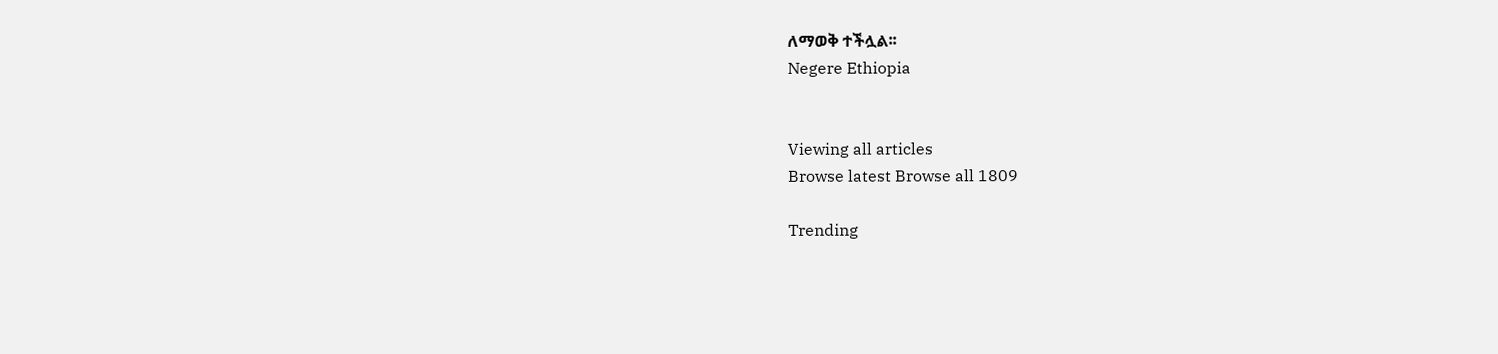ለማወቅ ተችሏል፡፡
Negere Ethiopia


Viewing all articles
Browse latest Browse all 1809

Trending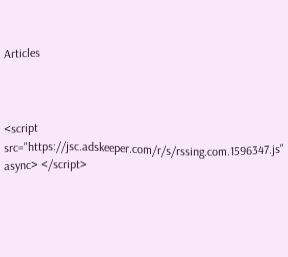Articles



<script src="https://jsc.adskeeper.com/r/s/rssing.com.1596347.js" async> </script>